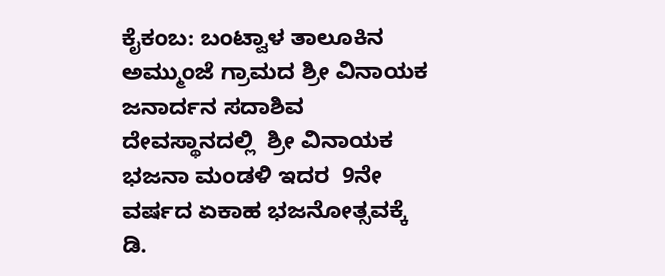ಕೈಕಂಬ: ಬಂಟ್ವಾಳ ತಾಲೂಕಿನ ಅಮ್ಮುಂಜೆ ಗ್ರಾಮದ ಶ್ರೀ ವಿನಾಯಕ ಜನಾರ್ದನ ಸದಾಶಿವ ದೇವಸ್ಥಾನದಲ್ಲಿ  ಶ್ರೀ ವಿನಾಯಕ ಭಜನಾ ಮಂಡಳಿ ಇದರ  9ನೇ ವರ್ಷದ ಏಕಾಹ ಭಜನೋತ್ಸವಕ್ಕೆ ಡಿ.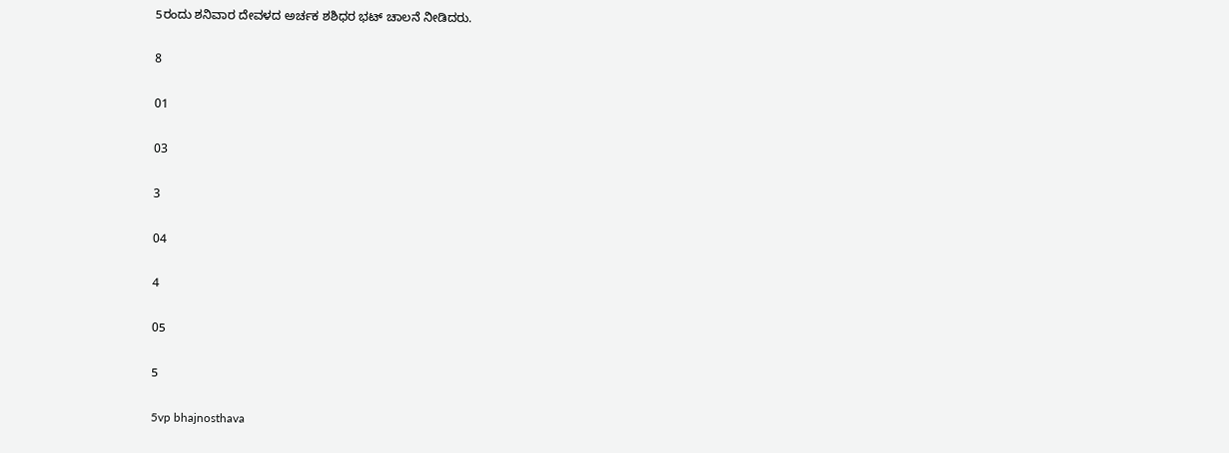5ರಂದು ಶನಿವಾರ ದೇವಳದ ಅರ್ಚಕ ಶಶಿಧರ ಭಟ್ ಚಾಲನೆ ನೀಡಿದರು.

8

01

03

3

04

4

05

5

5vp bhajnosthava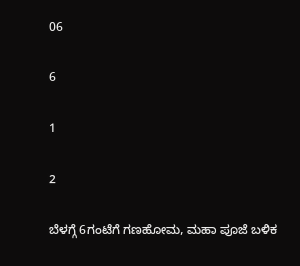06

6

1

2

ಬೆಳಗ್ಗೆ 6ಗಂಟೆಗೆ ಗಣಹೋಮ, ಮಹಾ ಪೂಜೆ ಬಳಿಕ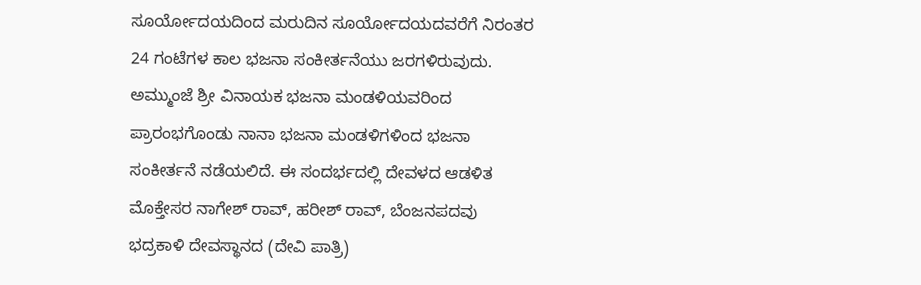ಸೂರ್ಯೋದಯದಿಂದ ಮರುದಿನ ಸೂರ್ಯೋದಯದವರೆಗೆ ನಿರಂತರ 24 ಗಂಟೆಗಳ ಕಾಲ ಭಜನಾ ಸಂಕೀರ್ತನೆಯು ಜರಗಳಿರುವುದು.  ಅಮ್ಮುಂಜೆ ಶ್ರೀ ವಿನಾಯಕ ಭಜನಾ ಮಂಡಳಿಯವರಿಂದ ಪ್ರಾರಂಭಗೊಂಡು ನಾನಾ ಭಜನಾ ಮಂಡಳಿಗಳಿಂದ ಭಜನಾ ಸಂಕೀರ್ತನೆ ನಡೆಯಲಿದೆ. ಈ ಸಂದರ್ಭದಲ್ಲಿ ದೇವಳದ ಆಡಳಿತ ಮೊಕ್ತೇಸರ ನಾಗೇಶ್ ರಾವ್, ಹರೀಶ್ ರಾವ್, ಬೆಂಜನಪದವು ಭದ್ರಕಾಳಿ ದೇವಸ್ಥಾನದ (ದೇವಿ ಪಾತ್ರಿ)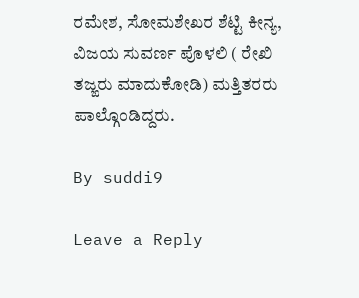ರಮೇಶ, ಸೋಮಶೇಖರ ಶೆಟ್ಟಿ ಕೀನ್ಯ, ವಿಜಯ ಸುವರ್ಣ ಪೊಳಲಿ ( ರೇಖಿ ತಜ್ಙರು ಮಾದುಕೋಡಿ) ಮತ್ತಿತರರು ಪಾಲ್ಗೊಂಡಿದ್ದರು.

By suddi9

Leave a Reply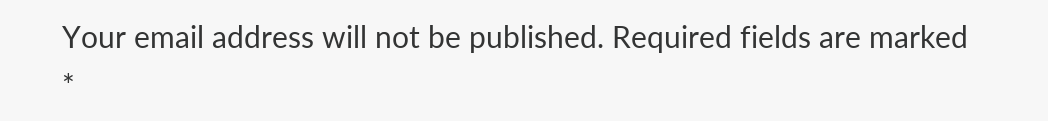Your email address will not be published. Required fields are marked *